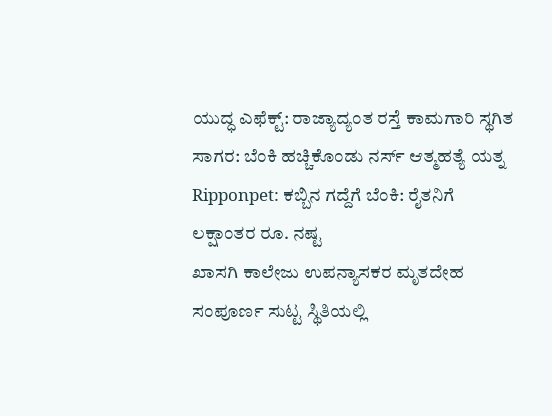ಯುದ್ಧ ಎಫೆಕ್ಟ್: ರಾಜ್ಯಾದ್ಯಂತ ರಸ್ತೆ ಕಾಮಗಾರಿ ಸ್ಥಗಿತ
ಸಾಗರ: ಬೆಂಕಿ ಹಚ್ಚಿಕೊಂಡು ನರ್ಸ್ ಆತ್ಮಹತ್ಯೆ ಯತ್ನ
Ripponpet: ಕಬ್ಬಿನ ಗದ್ದೆಗೆ ಬೆಂಕಿ: ರೈತನಿಗೆ ಲಕ್ಷಾಂತರ ರೂ. ನಷ್ಟ
ಖಾಸಗಿ ಕಾಲೇಜು ಉಪನ್ಯಾಸಕರ ಮೃತದೇಹ ಸಂಪೂರ್ಣ ಸುಟ್ಟ ಸ್ಥಿತಿಯಲ್ಲಿ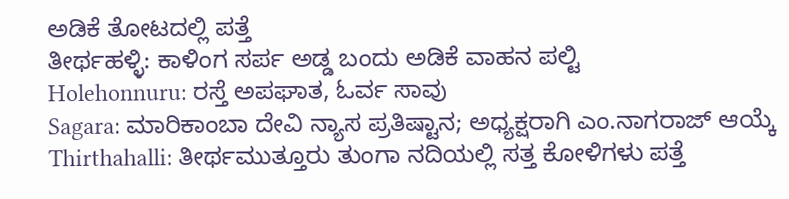ಅಡಿಕೆ ತೋಟದಲ್ಲಿ ಪತ್ತೆ
ತೀರ್ಥಹಳ್ಳಿ: ಕಾಳಿಂಗ ಸರ್ಪ ಅಡ್ಡ ಬಂದು ಅಡಿಕೆ ವಾಹನ ಪಲ್ಟಿ
Holehonnuru: ರಸ್ತೆ ಅಪಘಾತ, ಓರ್ವ ಸಾವು
Sagara: ಮಾರಿಕಾಂಬಾ ದೇವಿ ನ್ಯಾಸ ಪ್ರತಿಷ್ಟಾನ; ಅಧ್ಯಕ್ಷರಾಗಿ ಎಂ.ನಾಗರಾಜ್ ಆಯ್ಕೆ
Thirthahalli: ತೀರ್ಥಮುತ್ತೂರು ತುಂಗಾ ನದಿಯಲ್ಲಿ ಸತ್ತ ಕೋಳಿಗಳು ಪತ್ತೆ